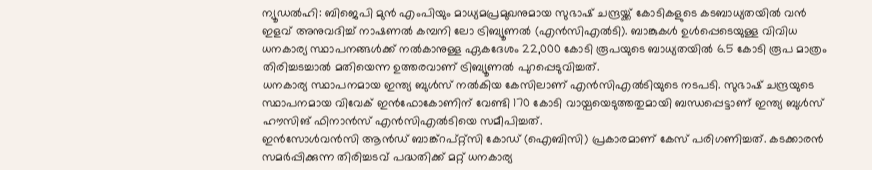ന്യൂഡൽഹി: ബിജെപി മുൻ എംപിയും മാധ്യമപ്രമുഖനുമായ സുഭാഷ് ചന്ദ്രയ്ക്ക് കോടികളുടെ കടബാധ്യതയിൽ വൻ ഇളവ് അനുവദിച്ച് നാഷണൽ കമ്പനി ലോ ട്രിബ്യൂണൽ (എൻസിഎൽടി). ബാങ്കുകൾ ഉൾപ്പെടെയുള്ള വിവിധ ധനകാര്യ സ്ഥാപനങ്ങൾക്ക് നൽകാനുള്ള ഏകദേശം 22,000 കോടി രൂപയുടെ ബാധ്യതയിൽ 6.5 കോടി രൂപ മാത്രം തിരിച്ചടച്ചാൽ മതിയെന്ന ഉത്തരവാണ് ട്രിബ്യൂണൽ പുറപ്പെടുവിച്ചത്.
ധനകാര്യ സ്ഥാപനമായ ഇന്ത്യ ബുൾസ് നൽകിയ കേസിലാണ് എൻസിഎൽടിയുടെ നടപടി. സുഭാഷ് ചന്ദ്രയുടെ സ്ഥാപനമായ വിവേക് ഇൻഫോകോണിന് വേണ്ടി 170 കോടി വായ്പയെടുത്തതുമായി ബന്ധപ്പെട്ടാണ് ഇന്ത്യ ബുൾസ് ഹൗസിങ് ഫിനാൻസ് എൻസിഎൽടിയെ സമീപിച്ചത്.
ഇൻസോൾവൻസി ആൻഡ് ബാങ്ക്റപ്റ്റ്സി കോഡ് (ഐബിസി) പ്രകാരമാണ് കേസ് പരിഗണിച്ചത്. കടക്കാരൻ സമർപ്പിക്കുന്ന തിരിച്ചടവ് പദ്ധതിക്ക് മറ്റ് ധനകാര്യ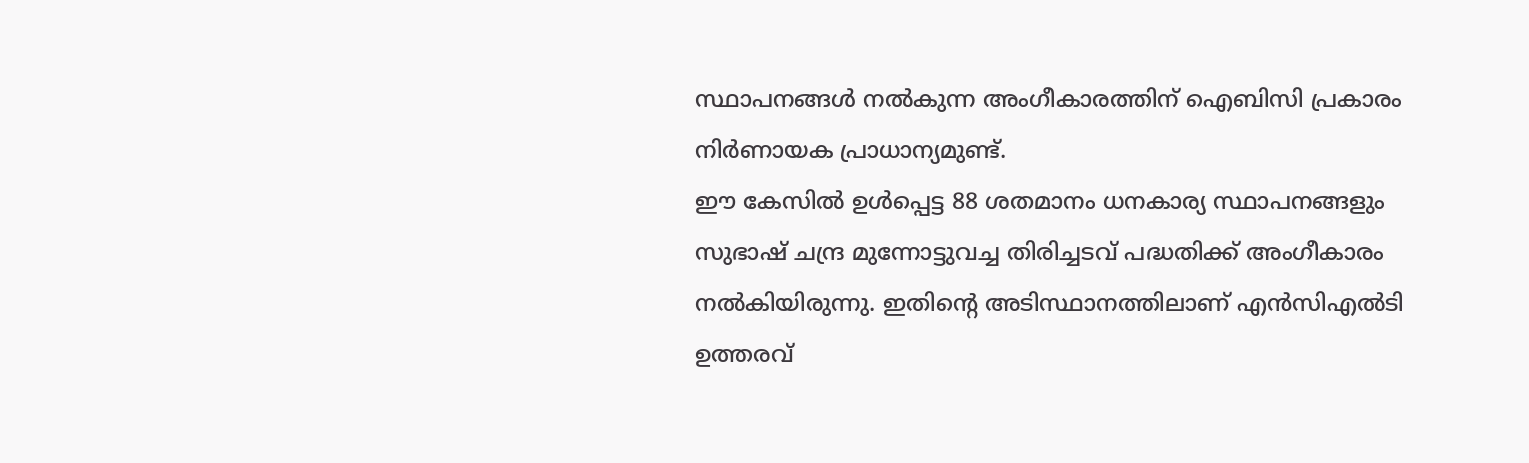സ്ഥാപനങ്ങൾ നൽകുന്ന അംഗീകാരത്തിന് ഐബിസി പ്രകാരം നിർണായക പ്രാധാന്യമുണ്ട്.
ഈ കേസിൽ ഉൾപ്പെട്ട 88 ശതമാനം ധനകാര്യ സ്ഥാപനങ്ങളും സുഭാഷ് ചന്ദ്ര മുന്നോട്ടുവച്ച തിരിച്ചടവ് പദ്ധതിക്ക് അംഗീകാരം നൽകിയിരുന്നു. ഇതിന്റെ അടിസ്ഥാനത്തിലാണ് എൻസിഎൽടി ഉത്തരവ്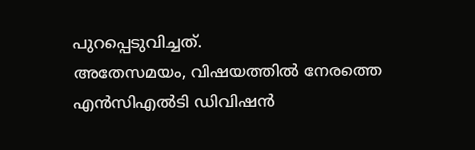പുറപ്പെടുവിച്ചത്.
അതേസമയം, വിഷയത്തിൽ നേരത്തെ എൻസിഎൽടി ഡിവിഷൻ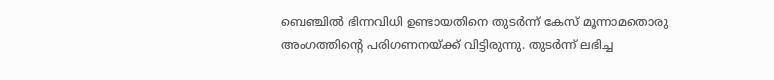ബെഞ്ചിൽ ഭിന്നവിധി ഉണ്ടായതിനെ തുടർന്ന് കേസ് മൂന്നാമതൊരു അംഗത്തിന്റെ പരിഗണനയ്ക്ക് വിട്ടിരുന്നു. തുടർന്ന് ലഭിച്ച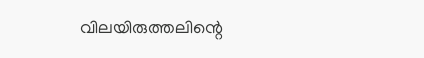വിലയിരുത്തലിന്റെ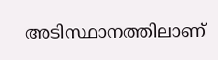അടിസ്ഥാനത്തിലാണ്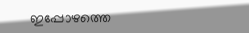ഇപ്പോഴത്തെ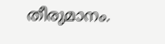തീരുമാനം.